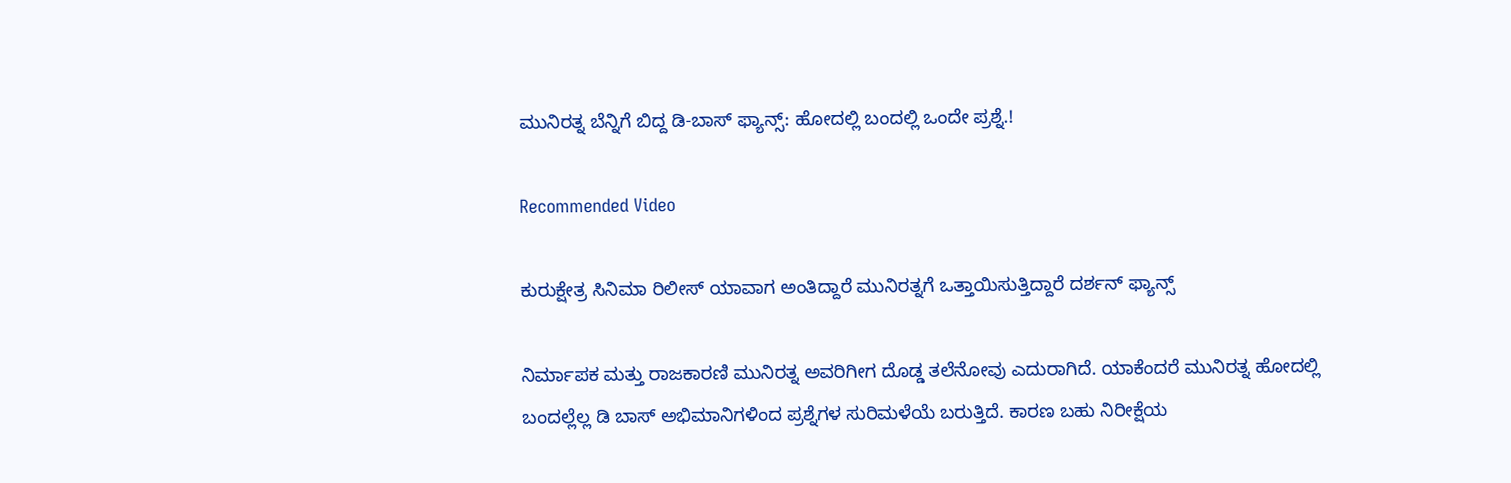ಮುನಿರತ್ನ ಬೆನ್ನಿಗೆ ಬಿದ್ದ ಡಿ-ಬಾಸ್ ಫ್ಯಾನ್ಸ್: ಹೋದಲ್ಲಿ ಬಂದಲ್ಲಿ ಒಂದೇ ಪ್ರಶ್ನೆ.!

Recommended Video

ಕುರುಕ್ಷೇತ್ರ ಸಿನಿಮಾ ರಿಲೀಸ್ ಯಾವಾಗ ಅಂತಿದ್ದಾರೆ ಮುನಿರತ್ನಗೆ ಒತ್ತಾಯಿಸುತ್ತಿದ್ದಾರೆ ದರ್ಶನ್ ಫ್ಯಾನ್ಸ್

ನಿರ್ಮಾಪಕ ಮತ್ತು ರಾಜಕಾರಣಿ ಮುನಿರತ್ನ ಅವರಿಗೀಗ ದೊಡ್ಡ ತಲೆನೋವು ಎದುರಾಗಿದೆ. ಯಾಕೆಂದರೆ ಮುನಿರತ್ನ ಹೋದಲ್ಲಿ ಬಂದಲ್ಲೆಲ್ಲ ಡಿ ಬಾಸ್ ಅಭಿಮಾನಿಗಳಿಂದ ಪ್ರಶ್ನೆಗಳ ಸುರಿಮಳೆಯೆ ಬರುತ್ತಿದೆ. ಕಾರಣ ಬಹು ನಿರೀಕ್ಷೆಯ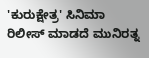'ಕುರುಕ್ಷೇತ್ರ' ಸಿನಿಮಾ ರಿಲೀಸ್ ಮಾಡದೆ ಮುನಿರತ್ನ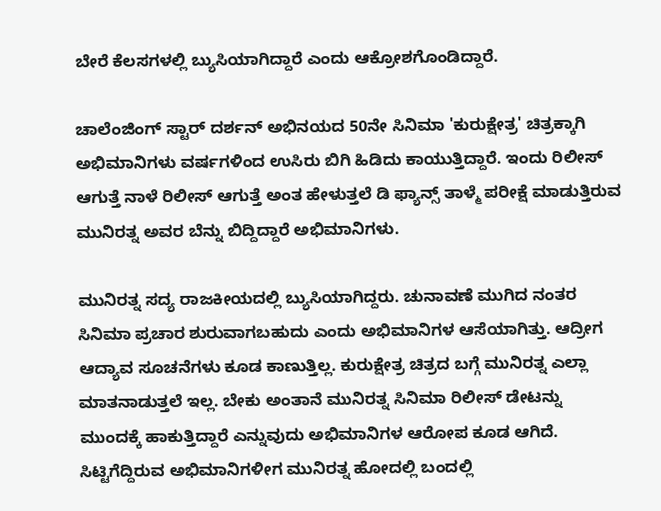ಬೇರೆ ಕೆಲಸಗಳಲ್ಲಿ ಬ್ಯುಸಿಯಾಗಿದ್ದಾರೆ ಎಂದು ಆಕ್ರೋಶಗೊಂಡಿದ್ದಾರೆ.

ಚಾಲೆಂಜಿಂಗ್ ಸ್ಟಾರ್ ದರ್ಶನ್ ಅಭಿನಯದ 50ನೇ ಸಿನಿಮಾ 'ಕುರುಕ್ಷೇತ್ರ' ಚಿತ್ರಕ್ಕಾಗಿ ಅಭಿಮಾನಿಗಳು ವರ್ಷಗಳಿಂದ ಉಸಿರು ಬಿಗಿ ಹಿಡಿದು ಕಾಯುತ್ತಿದ್ದಾರೆ. ಇಂದು ರಿಲೀಸ್ ಆಗುತ್ತೆ ನಾಳೆ ರಿಲೀಸ್ ಆಗುತ್ತೆ ಅಂತ ಹೇಳುತ್ತಲೆ ಡಿ ಫ್ಯಾನ್ಸ್ ತಾಳ್ಮೆ ಪರೀಕ್ಷೆ ಮಾಡುತ್ತಿರುವ ಮುನಿರತ್ನ ಅವರ ಬೆನ್ನು ಬಿದ್ದಿದ್ದಾರೆ ಅಭಿಮಾನಿಗಳು.

ಮುನಿರತ್ನ ಸದ್ಯ ರಾಜಕೀಯದಲ್ಲಿ ಬ್ಯುಸಿಯಾಗಿದ್ದರು. ಚುನಾವಣೆ ಮುಗಿದ ನಂತರ ಸಿನಿಮಾ ಪ್ರಚಾರ ಶುರುವಾಗಬಹುದು ಎಂದು ಅಭಿಮಾನಿಗಳ ಆಸೆಯಾಗಿತ್ತು. ಆದ್ರೀಗ ಆದ್ಯಾವ ಸೂಚನೆಗಳು ಕೂಡ ಕಾಣುತ್ತಿಲ್ಲ. ಕುರುಕ್ಷೇತ್ರ ಚಿತ್ರದ ಬಗ್ಗೆ ಮುನಿರತ್ನ ಎಲ್ಲಾ ಮಾತನಾಡುತ್ತಲೆ ಇಲ್ಲ. ಬೇಕು ಅಂತಾನೆ ಮುನಿರತ್ನ ಸಿನಿಮಾ ರಿಲೀಸ್ ಡೇಟನ್ನು ಮುಂದಕ್ಕೆ ಹಾಕುತ್ತಿದ್ದಾರೆ ಎನ್ನುವುದು ಅಭಿಮಾನಿಗಳ ಆರೋಪ ಕೂಡ ಆಗಿದೆ. ಸಿಟ್ಟಿಗೆದ್ದಿರುವ ಅಭಿಮಾನಿಗಳೀಗ ಮುನಿರತ್ನ ಹೋದಲ್ಲಿ ಬಂದಲ್ಲಿ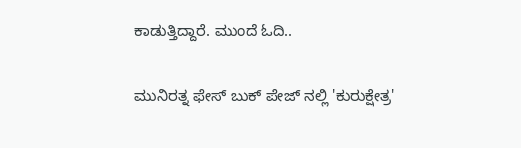ಕಾಡುತ್ತಿದ್ದಾರೆ. ಮುಂದೆ ಓದಿ..

ಮುನಿರತ್ನ ಫೇಸ್ ಬುಕ್ ಪೇಜ್ ನಲ್ಲಿ 'ಕುರುಕ್ಷೇತ್ರ'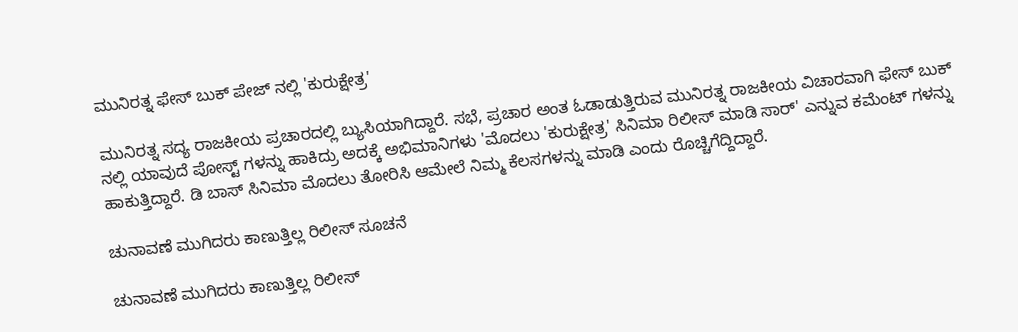ಮುನಿರತ್ನ ಫೇಸ್ ಬುಕ್ ಪೇಜ್ ನಲ್ಲಿ 'ಕುರುಕ್ಷೇತ್ರ'

ಮುನಿರತ್ನ ಸದ್ಯ ರಾಜಕೀಯ ಪ್ರಚಾರದಲ್ಲಿ ಬ್ಯುಸಿಯಾಗಿದ್ದಾರೆ. ಸಭೆ, ಪ್ರಚಾರ ಅಂತ ಓಡಾಡುತ್ತಿರುವ ಮುನಿರತ್ನ ರಾಜಕೀಯ ವಿಚಾರವಾಗಿ ಫೇಸ್ ಬುಕ್ ನಲ್ಲಿ ಯಾವುದೆ ಪೋಸ್ಟ್ ಗಳನ್ನು ಹಾಕಿದ್ರು ಅದಕ್ಕೆ ಅಭಿಮಾನಿಗಳು 'ಮೊದಲು 'ಕುರುಕ್ಷೇತ್ರ' ಸಿನಿಮಾ ರಿಲೀಸ್ ಮಾಡಿ ಸಾರ್' ಎನ್ನುವ ಕಮೆಂಟ್ ಗಳನ್ನು ಹಾಕುತ್ತಿದ್ದಾರೆ. ಡಿ ಬಾಸ್ ಸಿನಿಮಾ ಮೊದಲು ತೋರಿಸಿ ಆಮೇಲೆ ನಿಮ್ಮ ಕೆಲಸಗಳನ್ನು ಮಾಡಿ ಎಂದು ರೊಚ್ಚಿಗೆದ್ದಿದ್ದಾರೆ.

ಚುನಾವಣೆ ಮುಗಿದರು ಕಾಣುತ್ತಿಲ್ಲ ರಿಲೀಸ್ ಸೂಚನೆ

ಚುನಾವಣೆ ಮುಗಿದರು ಕಾಣುತ್ತಿಲ್ಲ ರಿಲೀಸ್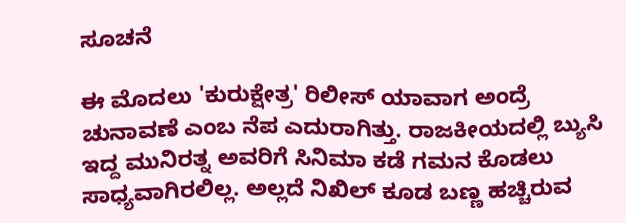ಸೂಚನೆ

ಈ ಮೊದಲು 'ಕುರುಕ್ಷೇತ್ರ' ರಿಲೀಸ್ ಯಾವಾಗ ಅಂದ್ರೆ ಚುನಾವಣೆ ಎಂಬ ನೆಪ ಎದುರಾಗಿತ್ತು. ರಾಜಕೀಯದಲ್ಲಿ ಬ್ಯುಸಿ ಇದ್ದ ಮುನಿರತ್ನ ಅವರಿಗೆ ಸಿನಿಮಾ ಕಡೆ ಗಮನ ಕೊಡಲು ಸಾಧ್ಯವಾಗಿರಲಿಲ್ಲ. ಅಲ್ಲದೆ ನಿಖಿಲ್ ಕೂಡ ಬಣ್ಣ ಹಚ್ಚಿರುವ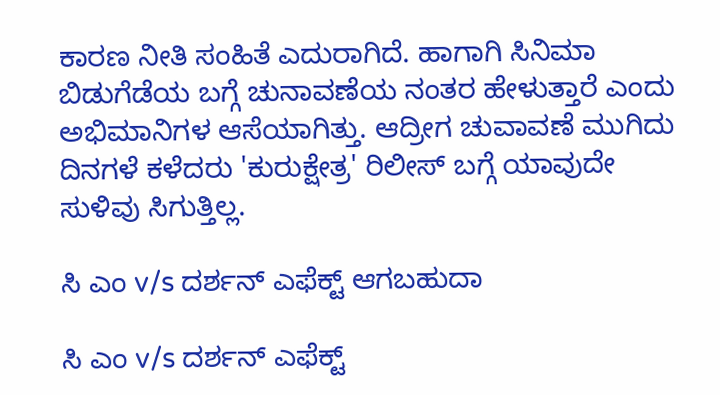ಕಾರಣ ನೀತಿ ಸಂಹಿತೆ ಎದುರಾಗಿದೆ. ಹಾಗಾಗಿ ಸಿನಿಮಾ ಬಿಡುಗೆಡೆಯ ಬಗ್ಗೆ ಚುನಾವಣೆಯ ನಂತರ ಹೇಳುತ್ತಾರೆ ಎಂದು ಅಭಿಮಾನಿಗಳ ಆಸೆಯಾಗಿತ್ತು. ಆದ್ರೀಗ ಚುವಾವಣೆ ಮುಗಿದು ದಿನಗಳೆ ಕಳೆದರು 'ಕುರುಕ್ಷೇತ್ರ' ರಿಲೀಸ್ ಬಗ್ಗೆ ಯಾವುದೇ ಸುಳಿವು ಸಿಗುತ್ತಿಲ್ಲ.

ಸಿ ಎಂ v/s ದರ್ಶನ್ ಎಫೆಕ್ಟ್ ಆಗಬಹುದಾ

ಸಿ ಎಂ v/s ದರ್ಶನ್ ಎಫೆಕ್ಟ್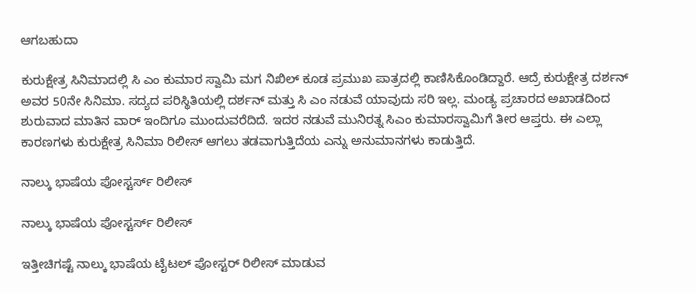ಆಗಬಹುದಾ

ಕುರುಕ್ಷೇತ್ರ ಸಿನಿಮಾದಲ್ಲಿ ಸಿ ಎಂ ಕುಮಾರ ಸ್ವಾಮಿ ಮಗ ನಿಖಿಲ್ ಕೂಡ ಪ್ರಮುಖ ಪಾತ್ರದಲ್ಲಿ ಕಾಣಿಸಿಕೊಂಡಿದ್ದಾರೆ. ಆದ್ರೆ ಕುರುಕ್ಷೇತ್ರ ದರ್ಶನ್ ಅವರ 50ನೇ ಸಿನಿಮಾ. ಸದ್ಯದ ಪರಿಸ್ಥಿತಿಯಲ್ಲಿ ದರ್ಶನ್ ಮತ್ತು ಸಿ ಎಂ ನಡುವೆ ಯಾವುದು ಸರಿ ಇಲ್ಲ. ಮಂಡ್ಯ ಪ್ರಚಾರದ ಅಖಾಡದಿಂದ ಶುರುವಾದ ಮಾತಿನ ವಾರ್ ಇಂದಿಗೂ ಮುಂದುವರೆದಿದೆ. ಇದರ ನಡುವೆ ಮುನಿರತ್ನ ಸಿಎಂ ಕುಮಾರಸ್ವಾಮಿಗೆ ತೀರ ಆಪ್ತರು. ಈ ಎಲ್ಲಾ ಕಾರಣಗಳು ಕುರುಕ್ಷೇತ್ರ ಸಿನಿಮಾ ರಿಲೀಸ್ ಆಗಲು ತಡವಾಗುತ್ತಿದೆಯ ಎನ್ನು ಅನುಮಾನಗಳು ಕಾಡುತ್ತಿದೆ.

ನಾಲ್ಕು ಭಾಷೆಯ ಪೋಸ್ಟರ್ಸ್ ರಿಲೀಸ್

ನಾಲ್ಕು ಭಾಷೆಯ ಪೋಸ್ಟರ್ಸ್ ರಿಲೀಸ್

ಇತ್ತೀಚಿಗಷ್ಟೆ ನಾಲ್ಕು ಭಾಷೆಯ ಟೈಟಲ್ ಪೋಸ್ಟರ್ ರಿಲೀಸ್ ಮಾಡುವ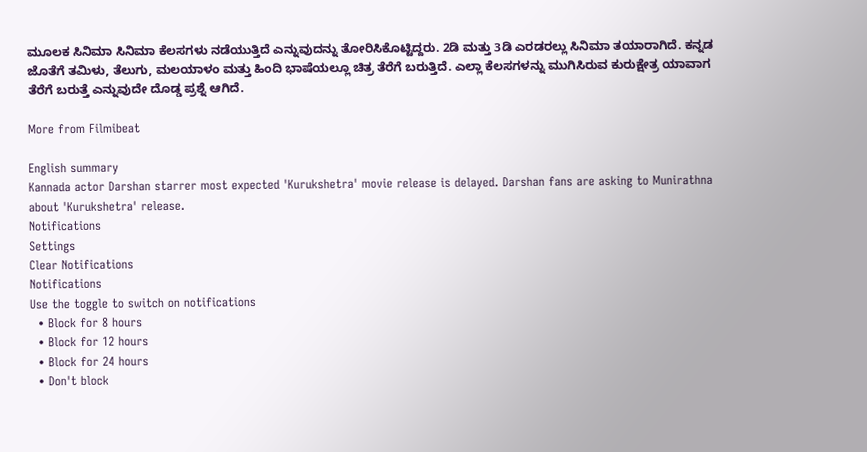ಮೂಲಕ ಸಿನಿಮಾ ಸಿನಿಮಾ ಕೆಲಸಗಳು ನಡೆಯುತ್ತಿದೆ ಎನ್ನುವುದನ್ನು ತೋರಿಸಿಕೊಟ್ಟಿದ್ದರು. 2ಡಿ ಮತ್ತು 3ಡಿ ಎರಡರಲ್ಲು ಸಿನಿಮಾ ತಯಾರಾಗಿದೆ. ಕನ್ನಡ ಜೊತೆಗೆ ತಮಿಳು, ತೆಲುಗು, ಮಲಯಾಳಂ ಮತ್ತು ಹಿಂದಿ ಭಾಷೆಯಲ್ಲೂ ಚಿತ್ರ ತೆರೆಗೆ ಬರುತ್ತಿದೆ. ಎಲ್ಲಾ ಕೆಲಸಗಳನ್ನು ಮುಗಿಸಿರುವ ಕುರುಕ್ಷೇತ್ರ ಯಾವಾಗ ತೆರೆಗೆ ಬರುತ್ತೆ ಎನ್ನುವುದೇ ದೊಡ್ಡ ಪ್ರಶ್ನೆ ಆಗಿದೆ.

More from Filmibeat

English summary
Kannada actor Darshan starrer most expected 'Kurukshetra' movie release is delayed. Darshan fans are asking to Munirathna about 'Kurukshetra' release.
Notifications
Settings
Clear Notifications
Notifications
Use the toggle to switch on notifications
  • Block for 8 hours
  • Block for 12 hours
  • Block for 24 hours
  • Don't block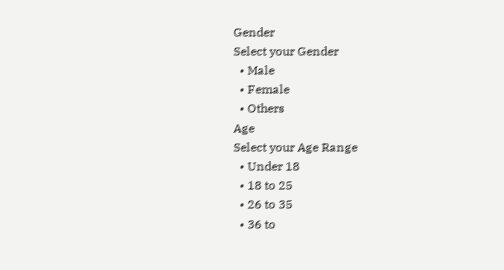Gender
Select your Gender
  • Male
  • Female
  • Others
Age
Select your Age Range
  • Under 18
  • 18 to 25
  • 26 to 35
  • 36 to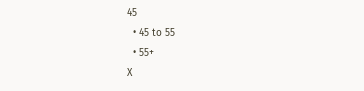45
  • 45 to 55
  • 55+
X